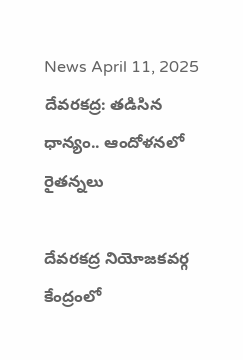News April 11, 2025
దేవరకద్ర: తడిసిన ధాన్యం.. ఆందోళనలో రైతన్నలు

దేవరకద్ర నియోజకవర్గ కేంద్రంలో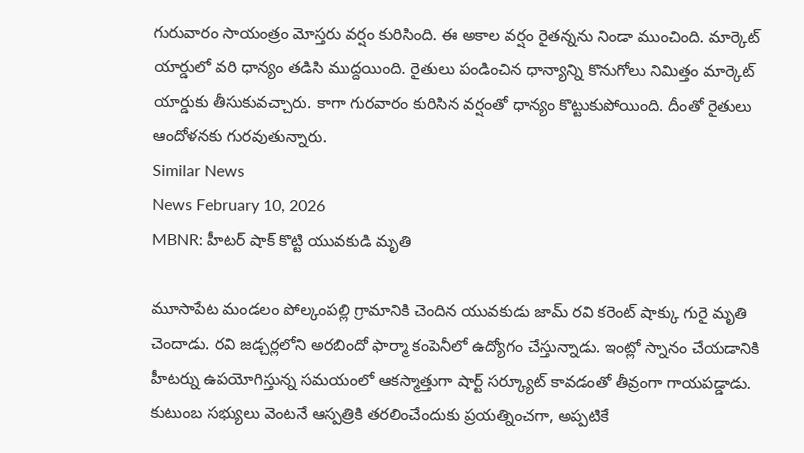గురువారం సాయంత్రం మోస్తరు వర్షం కురిసింది. ఈ అకాల వర్షం రైతన్నను నిండా ముంచింది. మార్కెట్ యార్డులో వరి ధాన్యం తడిసి ముద్దయింది. రైతులు పండించిన ధాన్యాన్ని కొనుగోలు నిమిత్తం మార్కెట్ యార్డుకు తీసుకువచ్చారు. కాగా గురవారం కురిసిన వర్షంతో ధాన్యం కొట్టుకుపోయింది. దీంతో రైతులు ఆందోళనకు గురవుతున్నారు.
Similar News
News February 10, 2026
MBNR: హీటర్ షాక్ కొట్టి యువకుడి మృతి

మూసాపేట మండలం పోల్కంపల్లి గ్రామానికి చెందిన యువకుడు జామ్ రవి కరెంట్ షాక్కు గురై మృతి చెందాడు. రవి జడ్చర్లలోని అరబిందో ఫార్మా కంపెనీలో ఉద్యోగం చేస్తున్నాడు. ఇంట్లో స్నానం చేయడానికి హీటర్ను ఉపయోగిస్తున్న సమయంలో ఆకస్మాత్తుగా షార్ట్ సర్క్యూట్ కావడంతో తీవ్రంగా గాయపడ్డాడు. కుటుంబ సభ్యులు వెంటనే ఆస్పత్రికి తరలించేందుకు ప్రయత్నించగా, అప్పటికే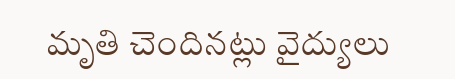మృతి చెందినట్లు వైద్యులు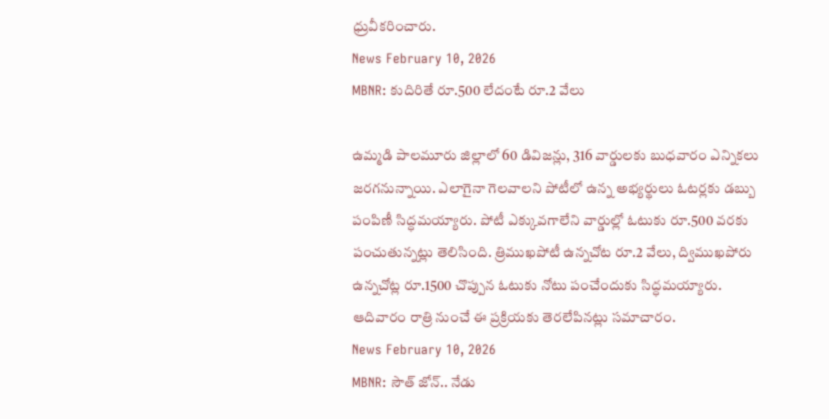ధ్రువీకరించారు.
News February 10, 2026
MBNR: కుదిరితే రూ.500 లేదంటే రూ.2 వేలు

ఉమ్మడి పాలమూరు జిల్లాలో 60 డివిజన్లు, 316 వార్డులకు బుధవారం ఎన్నికలు జరగనున్నాయి. ఎలాగైనా గెలవాలని పోటీలో ఉన్న అభ్యర్థులు ఓటర్లకు డబ్బు పంపిణీ సిద్ధమయ్యారు. పోటీ ఎక్కువగాలేని వార్డుల్లో ఓటుకు రూ.500 వరకు పంచుతున్నట్లు తెలిసింది. త్రిముఖపోటీ ఉన్నచోట రూ.2 వేలు, ద్విముఖపోరు ఉన్నచోట్ల రూ.1500 చొప్పున ఓటుకు నోటు పంచేందుకు సిద్ధమయ్యారు. ఆదివారం రాత్రి నుంచే ఈ ప్రక్రియకు తెరలేపినట్లు సమాచారం.
News February 10, 2026
MBNR: సౌత్ జోన్.. నేడు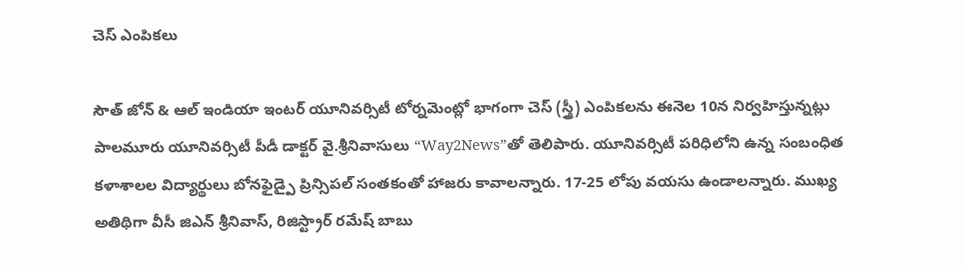చెస్ ఎంపికలు

సౌత్ జోన్ & ఆల్ ఇండియా ఇంటర్ యూనివర్సిటీ టోర్నమెంట్లో భాగంగా చెస్ (స్త్రీ) ఎంపికలను ఈనెల 10న నిర్వహిస్తున్నట్లు పాలమూరు యూనివర్సిటీ పీడీ డాక్టర్ వై.శ్రీనివాసులు “Way2News”తో తెలిపారు. యూనివర్సిటీ పరిధిలోని ఉన్న సంబంధిత కళాశాలల విద్యార్థులు బోనఫైడ్పై ప్రిన్సిపల్ సంతకంతో హాజరు కావాలన్నారు. 17-25 లోపు వయసు ఉండాలన్నారు. ముఖ్య అతిథిగా వీసీ జిఎన్ శ్రీనివాస్, రిజిస్ట్రార్ రమేష్ బాబు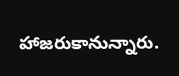హాజరుకానున్నారు.